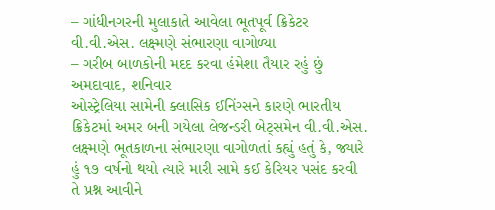– ગાંધીનગરની મુલાકાતે આવેલા ભૂતપૂર્વ ક્રિકેટર વી.વી.એસ. લક્ષ્મણે સંભારણા વાગોળ્યા
– ગરીબ બાળકોની મદદ કરવા હંમેશા તૈયાર રહું છું
અમદાવાદ, શનિવાર
ઓસ્ટ્રેલિયા સામેની ક્લાસિક ઈનિંગ્સને કારણે ભારતીય ક્રિકેટમાં અમર બની ગયેલા લેજન્ડરી બેટ્સમેન વી.વી.એસ. લક્ષ્મણે ભૂતકાળના સંભારણા વાગોળતાં કહ્યું હતું કે, જ્યારે હું ૧૭ વર્ષનો થયો ત્યારે મારી સામે કઈ કેરિયર પસંદ કરવી તે પ્રશ્ન આવીને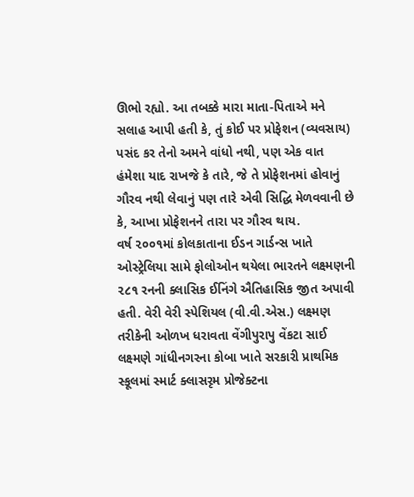ઊભો રહ્યો. આ તબક્કે મારા માતા-પિતાએ મને સલાહ આપી હતી કે, તું કોઈ પર પ્રોફેશન (વ્યવસાય) પસંદ કર તેનો અમને વાંધો નથી, પણ એક વાત હંમેશા યાદ રાખજે કે તારે, જે તે પ્રોફેશનમાં હોવાનું ગૌરવ નથી લેવાનું પણ તારે એવી સિદ્ધિ મેળવવાની છે કે, આખા પ્રોફેશનને તારા પર ગૌરવ થાય.
વર્ષ ૨૦૦૧માં કોલકાતાના ઈડન ગાર્ડન્સ ખાતે ઓસ્ટ્રેલિયા સામે ફોલોઓન થયેલા ભારતને લક્ષ્મણની ૨૮૧ રનની ક્લાસિક ઈનિંગે ઐતિહાસિક જીત અપાવી હતી. વેરી વેરી સ્પેશિયલ (વી.વી.એસ.) લક્ષ્મણ તરીકેની ઓળખ ધરાવતા વેંગીપુરાપુ વેંકટા સાઈ લક્ષ્મણે ગાંધીનગરના કોબા ખાતે સરકારી પ્રાથમિક સ્કૂલમાં સ્માર્ટ ક્લાસરૃમ પ્રોજેક્ટના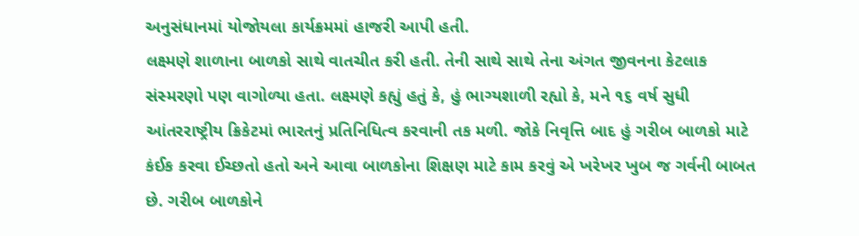અનુસંધાનમાં યોજોયલા કાર્યક્રમમાં હાજરી આપી હતી.
લક્ષ્મણે શાળાના બાળકો સાથે વાતચીત કરી હતી. તેની સાથે સાથે તેના અંગત જીવનના કેટલાક સંસ્મરણો પણ વાગોળ્યા હતા. લક્ષ્મણે કહ્યું હતું કે, હું ભાગ્યશાળી રહ્યો કે, મને ૧૬ વર્ષ સુધી આંતરરાષ્ટ્રીય ક્રિકેટમાં ભારતનું પ્રતિનિધિત્વ કરવાની તક મળી. જોકે નિવૃત્તિ બાદ હું ગરીબ બાળકો માટે કંઈક કરવા ઈચ્છતો હતો અને આવા બાળકોના શિક્ષણ માટે કામ કરવું એ ખરેખર ખુબ જ ગર્વની બાબત છે. ગરીબ બાળકોને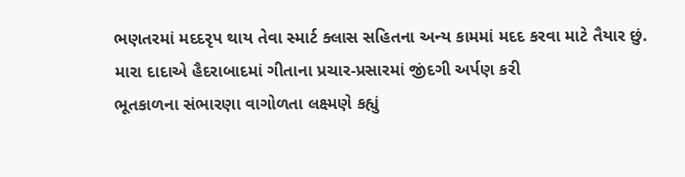ભણતરમાં મદદરૃપ થાય તેવા સ્માર્ટ ક્લાસ સહિતના અન્ય કામમાં મદદ કરવા માટે તૈયાર છું.
મારા દાદાએ હૈદરાબાદમાં ગીતાના પ્રચાર-પ્રસારમાં જીંદગી અર્પણ કરી
ભૂતકાળના સંભારણા વાગોળતા લક્ષ્મણે કહ્યું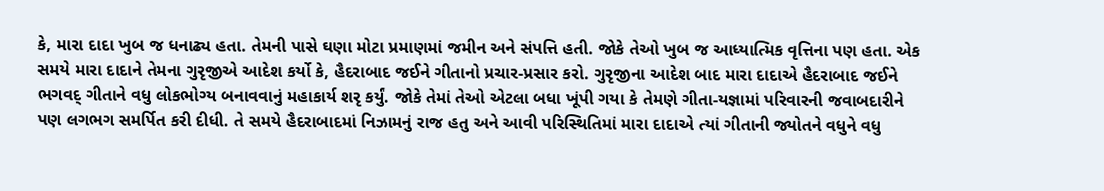કે, મારા દાદા ખુબ જ ધનાઢ્ય હતા. તેમની પાસે ઘણા મોટા પ્રમાણમાં જમીન અને સંપત્તિ હતી. જોકે તેઓ ખુબ જ આધ્યાત્મિક વૃત્તિના પણ હતા. એક સમયે મારા દાદાને તેમના ગુરૃજીએ આદેશ કર્યો કે, હૈદરાબાદ જઈને ગીતાનો પ્રચાર-પ્રસાર કરો. ગુરૃજીના આદેશ બાદ મારા દાદાએ હૈદરાબાદ જઈને ભગવદ્ ગીતાને વધુ લોકભોગ્ય બનાવવાનું મહાકાર્ય શરૃ કર્યું. જોકે તેમાં તેઓ એટલા બધા ખૂંપી ગયા કે તેમણે ગીતા-યજ્ઞામાં પરિવારની જવાબદારીને પણ લગભગ સમર્પિત કરી દીધી. તે સમયે હૈદરાબાદમાં નિઝામનું રાજ હતુ અને આવી પરિસ્થિતિમાં મારા દાદાએ ત્યાં ગીતાની જ્યોતને વધુને વધુ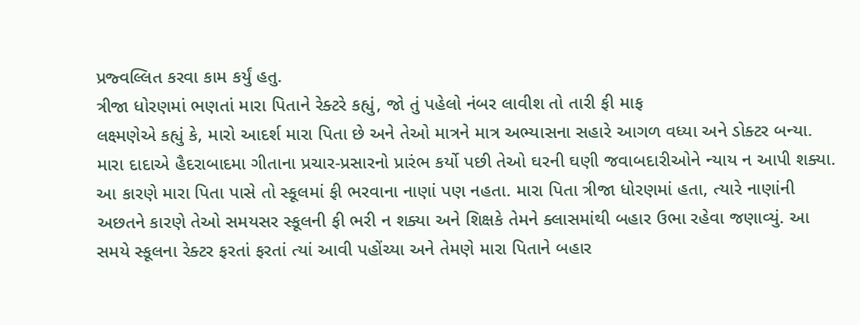પ્રજ્વલ્લિત કરવા કામ કર્યું હતુ.
ત્રીજા ધોરણમાં ભણતાં મારા પિતાને રેક્ટરે કહ્યું, જો તું પહેલો નંબર લાવીશ તો તારી ફી માફ
લક્ષ્મણેએ કહ્યું કે, મારો આદર્શ મારા પિતા છે અને તેઓ માત્રને માત્ર અભ્યાસના સહારે આગળ વધ્યા અને ડોક્ટર બન્યા. મારા દાદાએ હૈદરાબાદમા ગીતાના પ્રચાર-પ્રસારનો પ્રારંભ કર્યો પછી તેઓ ઘરની ઘણી જવાબદારીઓને ન્યાય ન આપી શક્યા. આ કારણે મારા પિતા પાસે તો સ્કૂલમાં ફી ભરવાના નાણાં પણ નહતા. મારા પિતા ત્રીજા ધોરણમાં હતા, ત્યારે નાણાંની અછતને કારણે તેઓ સમયસર સ્કૂલની ફી ભરી ન શક્યા અને શિક્ષકે તેમને ક્લાસમાંથી બહાર ઉભા રહેવા જણાવ્યું. આ સમયે સ્કૂલના રેક્ટર ફરતાં ફરતાં ત્યાં આવી પહોંચ્યા અને તેમણે મારા પિતાને બહાર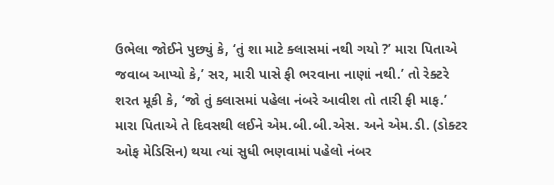ઉભેલા જોઈને પુછ્યું કે, ‘તું શા માટે ક્લાસમાં નથી ગયો ?’ મારા પિતાએ જવાબ આપ્યો કે,’ સર, મારી પાસે ફી ભરવાના નાણાં નથી.’ તો રેક્ટરે શરત મૂકી કે, ‘જો તું ક્લાસમાં પહેલા નંબરે આવીશ તો તારી ફી માફ.’
મારા પિતાએ તે દિવસથી લઈને એમ.બી.બી.એસ. અને એમ.ડી. (ડોક્ટર ઓફ મેડિસિન) થયા ત્યાં સુધી ભણવામાં પહેલો નંબર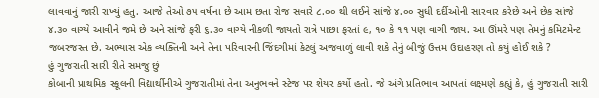લાવવાનું જારી રાખ્યું હતુ. આજે તેઓ ૭૫ વર્ષના છે આમ છતા રોજ સવારે ૮.૦૦ થી લઈને સાંજે ૪.૦૦ સુધી દર્દીઓની સારવાર કરેછે અને છેક સાંજે ૪.૩૦ વાગ્યે આવીને જમે છે અને સાંજે ફરી ૬.૩૦ વાગ્યે નીકળી જાયતો રાત્રે પાછા ફરતાં ૯, ૧૦ કે ૧૧ પણ વાગી જાય. આ ઊંમરે પણ તેમનું કમિટમેન્ટ જબરજસ્ત છે. અભ્યાસ એક વ્યક્તિની અને તેના પરિવારની જિંદગીમાં કેટલું અજવાળું લાવી શકે તેનું બીજું ઉત્તમ ઉદાહરણ તો કયું હોઈ શકે ?
હું ગુજરાતી સારી રીતે સમજુ છું
કોબાની પ્રાથમિક સ્કૂલની વિદ્યાર્થીનીએ ગુજરાતીમાં તેના અનુભવને સ્ટેજ પર શેયર કર્યો હતો. જે અંગે પ્રતિભાવ આપતાં લક્ષ્મણે કહ્યું કે, હું ગુજરાતી સારી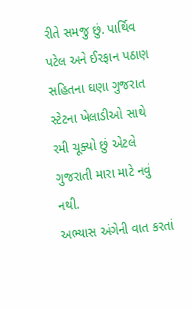રીતે સમજુ છું. પાર્થિવ પટેલ અને ઈરફાન પઠાણ સહિતના ઘણા ગુજરાત સ્ટેટના ખેલાડીઓ સાથે રમી ચૂક્યો છું એટલે ગુજરાતી મારા માટે નવું નથી.
અભ્યાસ અંગેની વાત કરતાં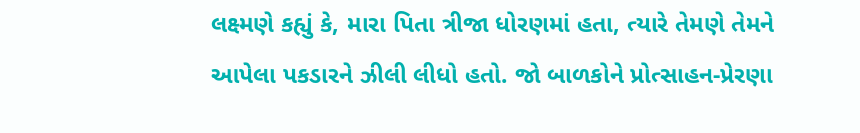લક્ષ્મણે કહ્યું કે, મારા પિતા ત્રીજા ધોરણમાં હતા, ત્યારે તેમણે તેમને આપેલા પકડારને ઝીલી લીધો હતો. જો બાળકોને પ્રોત્સાહન-પ્રેરણા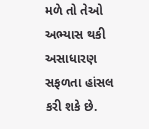મળે તો તેઓ અભ્યાસ થકી અસાધારણ સફળતા હાંસલ કરી શકે છે.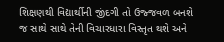શિક્ષણથી વિદ્યાર્થીની જીંદગી તો ઉજ્જવળ બનશે જ સાથે સાથે તેની વિચારધારા વિસ્તૃત થશે અને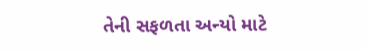તેની સફળતા અન્યો માટે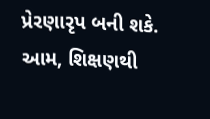પ્રેરણારૃપ બની શકે. આમ, શિક્ષણથી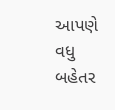આપણે વધુ બહેતર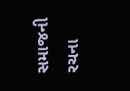સમાજની રચના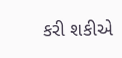કરી શકીએ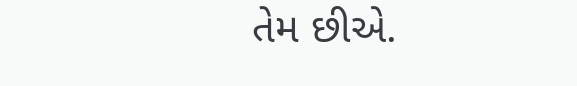તેમ છીએ.